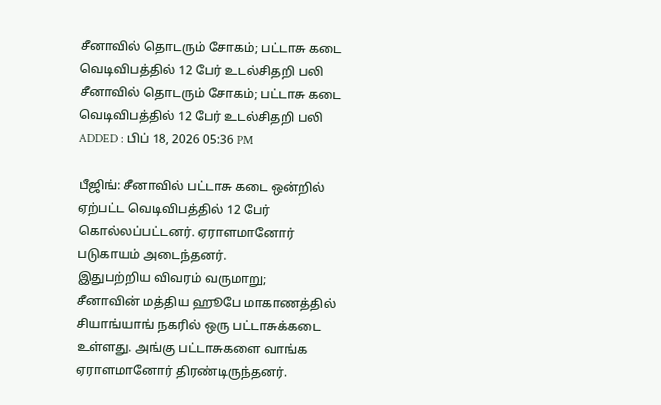சீனாவில் தொடரும் சோகம்; பட்டாசு கடை வெடிவிபத்தில் 12 பேர் உடல்சிதறி பலி
சீனாவில் தொடரும் சோகம்; பட்டாசு கடை வெடிவிபத்தில் 12 பேர் உடல்சிதறி பலி
ADDED : பிப் 18, 2026 05:36 PM

பீஜிங்: சீனாவில் பட்டாசு கடை ஒன்றில் ஏற்பட்ட வெடிவிபத்தில் 12 பேர் கொல்லப்பட்டனர். ஏராளமானோர் படுகாயம் அடைந்தனர்.
இதுபற்றிய விவரம் வருமாறு;
சீனாவின் மத்திய ஹூபே மாகாணத்தில் சியாங்யாங் நகரில் ஒரு பட்டாசுக்கடை உள்ளது. அங்கு பட்டாசுகளை வாங்க ஏராளமானோர் திரண்டிருந்தனர்.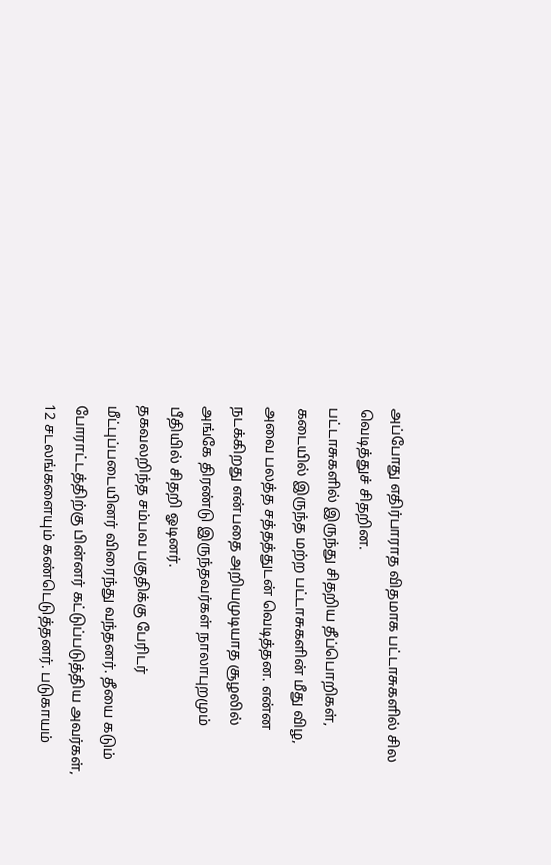அப்போது எதிர்பாராத விதமாக பட்டாசுகளில் சில வெடித்துச் சிதறின.
பட்டாசுகளில் இருந்து சிதறிய தீப்பொறிகள், கடையில் இருந்த மற்ற பட்டாசுகளின் மீது விழ, அவை பலத்த சத்தத்துடன் வெடித்தன. என்ன நடக்கிறது என்பதை அறியமுடியாத சூழலில் அங்கே திரண்டு இருந்தவர்கள் நாலாபுறமும் பீதியில் சிதறி ஓடினர்.
தகவலறிந்த சம்பவ பகுதிக்கு பேரிடர் மீட்புப்படையினர் விரைந்து வந்தனர். தீயை கடும் போராட்டத்திற்கு பின்னர் கட்டுப்படுத்திய அவர்கள், 12 சடலங்களையும் கண்டெடுத்தனர். படுகாயம்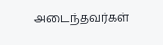அடைந்தவர்கள்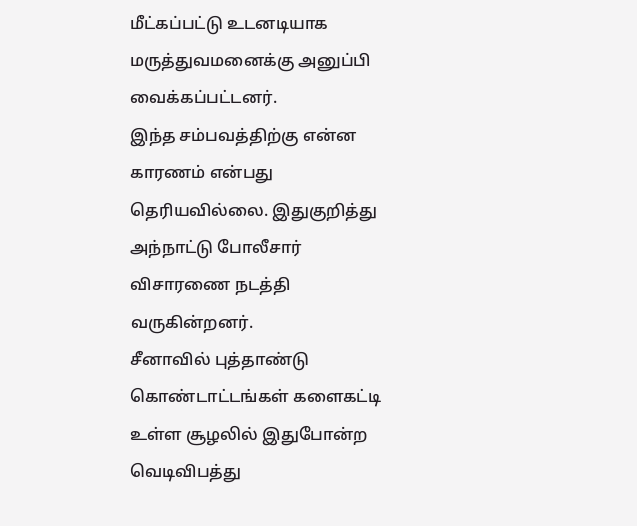மீட்கப்பட்டு உடனடியாக மருத்துவமனைக்கு அனுப்பி வைக்கப்பட்டனர்.
இந்த சம்பவத்திற்கு என்ன காரணம் என்பது தெரியவில்லை. இதுகுறித்து அந்நாட்டு போலீசார் விசாரணை நடத்தி வருகின்றனர்.
சீனாவில் புத்தாண்டு கொண்டாட்டங்கள் களைகட்டி உள்ள சூழலில் இதுபோன்ற வெடிவிபத்து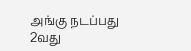அங்கு நடப்பது 2வது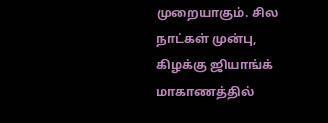முறையாகும். சில நாட்கள் முன்பு, கிழக்கு ஜியாங்க் மாகாணத்தில்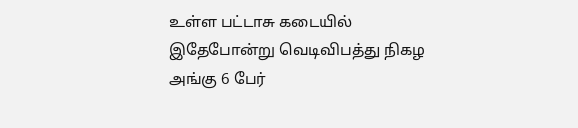உள்ள பட்டாசு கடையில் இதேபோன்று வெடிவிபத்து நிகழ அங்கு 6 பேர்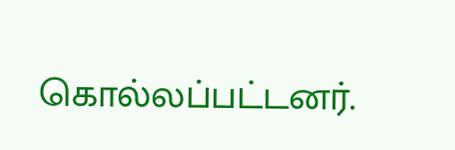கொல்லப்பட்டனர்.